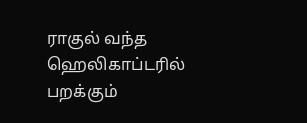ராகுல் வந்த ஹெலிகாப்டரில் பறக்கும்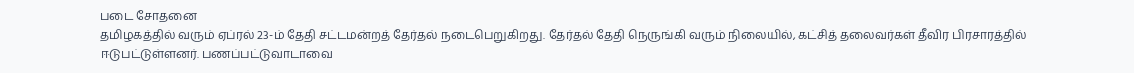படை சோதனை
தமிழகத்தில் வரும் ஏப்ரல் 23-ம் தேதி சட்டமன்றத் தேர்தல் நடைபெறுகிறது. தேர்தல் தேதி நெருங்கி வரும் நிலையில், கட்சித் தலைவர்கள் தீவிர பிரசாரத்தில் ஈடுபட்டுள்ளனர். பணப்பட்டுவாடாவை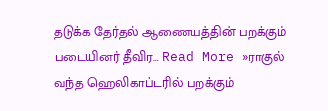தடுக்க தேர்தல் ஆணையத்தின் பறக்கும் படையினர் தீவிர… Read More »ராகுல் வந்த ஹெலிகாப்டரில் பறக்கும்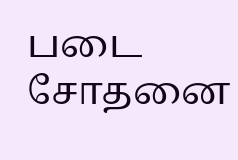படை சோதனை